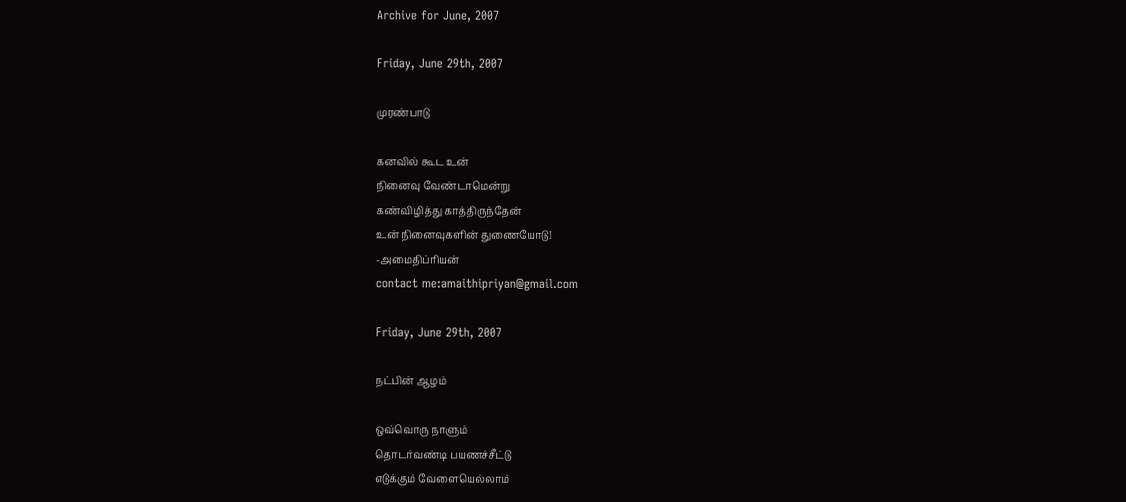Archive for June, 2007

Friday, June 29th, 2007

முரண்பாடு

கனவில் கூட உன்
நினைவு வேண்டாமென்று
கண்விழித்து காத்திருந்தேன்
உன் நினைவுகளின் துணையோடு!
-அமைதிப்ரியன்
contact me:amaithipriyan@gmail.com

Friday, June 29th, 2007

நட்பின் ஆழம்

ஒவ்வொரு நாளும்
தொடர்வண்டி பயணச்சீட்டு
எடுக்கும் வேளையெல்லாம்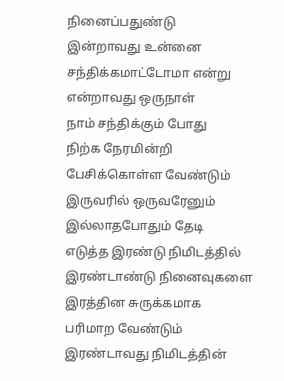நினைப்பதுண்டு
இன்றாவது உன்னை
சந்திக்கமாட்டோமா என்று
என்றாவது ஒருநாள்
நாம் சந்திக்கும் போது
நிற்க நேரமின்றி
பேசிக்கொள்ள வேண்டும்
இருவரில் ஒருவரேனும்
இல்லாதபோதும் தேடி
எடுத்த இரண்டு நிமிடத்தில்
இரண்டாண்டு நினைவுகளை
இரத்தின சுருக்கமாக
பரிமாற வேண்டும்
இரண்டாவது நிமிடத்தின்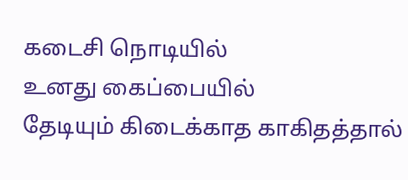கடைசி நொடியில்
உனது கைப்பையில்
தேடியும் கிடைக்காத காகிதத்தால்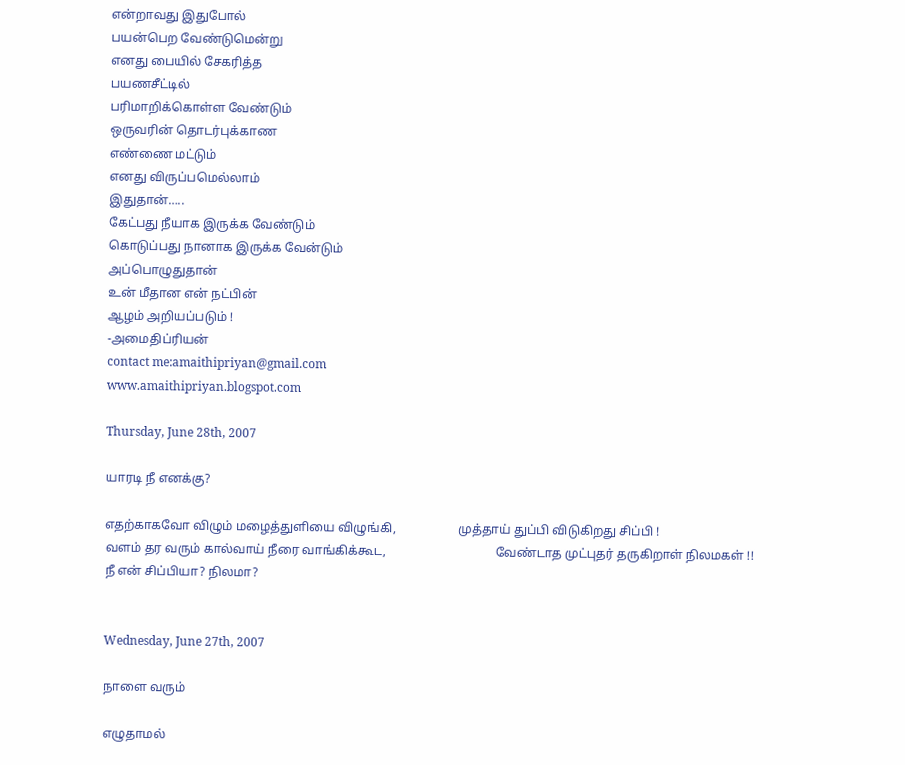என்றாவது இதுபோல்
பயன்பெற வேண்டுமென்று
எனது பையில் சேகரித்த
பயணசீட்டில்
பரிமாறிக்கொள்ள வேண்டும்
ஒருவரின் தொடர்புக்காண
எண்ணை மட்டும்
எனது விருப்பமெல்லாம்
இதுதான்…..
கேட்பது நீயாக இருக்க வேண்டும்
கொடுப்பது நானாக இருக்க வேன்டும்
அப்பொழுதுதான்
உன் மீதான என் நட்பின்
ஆழம் அறியப்படும் !
-அமைதிப்ரியன்
contact me:amaithipriyan@gmail.com
www.amaithipriyan.blogspot.com

Thursday, June 28th, 2007

யாரடி நீ எனக்கு?

எதற்காகவோ விழும் மழைத்துளியை விழுங்கி,                    முத்தாய் துப்பி விடுகிறது சிப்பி !
வளம் தர வரும் கால்வாய் நீரை வாங்கிக்கூட,                                   வேண்டாத முட்புதர் தருகிறாள் நிலமகள் !!
நீ என் சிப்பியா? நிலமா?


Wednesday, June 27th, 2007

நாளை வரும்

எழுதாமல்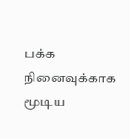பக்க நினைவுக்காக
மூடிய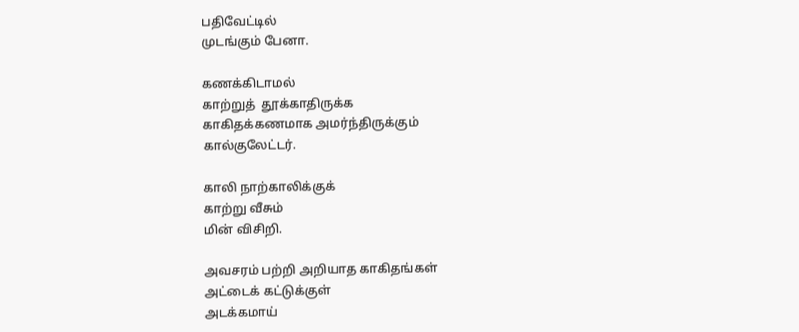பதிவேட்டில்
முடங்கும் பேனா.

கணக்கிடாமல்
காற்றுத்  தூக்காதிருக்க
காகிதக்கணமாக அமர்ந்திருக்கும்
கால்குலேட்டர்.

காலி நாற்காலிக்குக்
காற்று வீசும்
மின் விசிறி.

அவசரம் பற்றி அறியாத காகிதங்கள்
அட்டைக் கட்டுக்குள்
அடக்கமாய்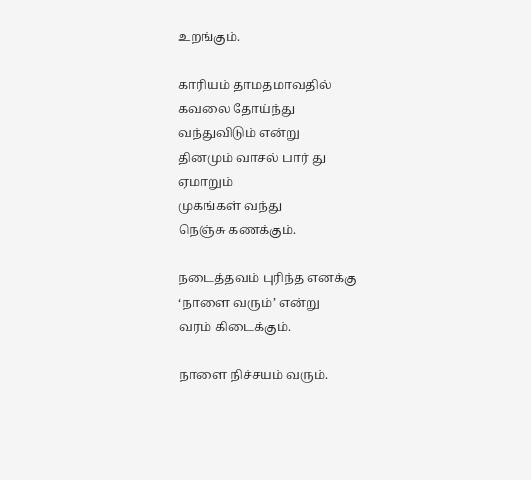உறங்கும்.

காரியம் தாமதமாவதில்
கவலை தோய்ந்து
வந்துவிடும் என்று
தினமும் வாசல் பார் து
ஏமாறும்
முகங்கள் வந்து
நெஞ்சு கணக்கும்.

நடைத்தவம் புரிந்த எனக்கு
‘நாளை வரும்’ என்று
வரம் கிடைக்கும்.

நாளை நிச்சயம் வரும்.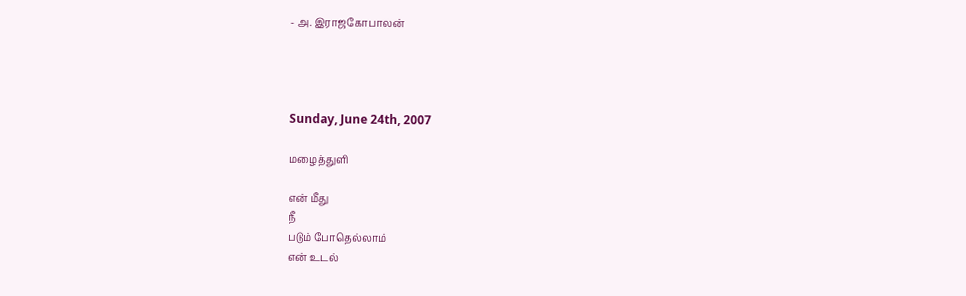- அ. இராஜகோபாலன்




Sunday, June 24th, 2007

மழைத்துளி

என் மீது
நீ
படும் போதெல்லாம்
என் உடல்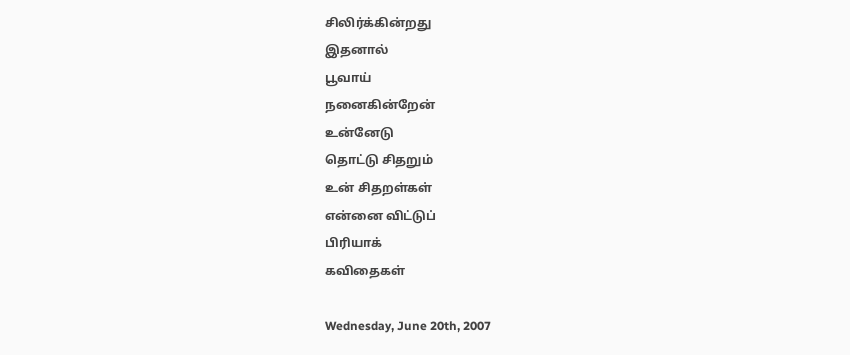சிலிர்க்கின்றது
இதனால்
பூவாய்
நனைகின்றேன்
உன்னேடு
தொட்டு சிதறும்
உன் சிதறள்கள்
என்னை விட்டுப்
பிரியாக்
கவிதைகள்

Wednesday, June 20th, 2007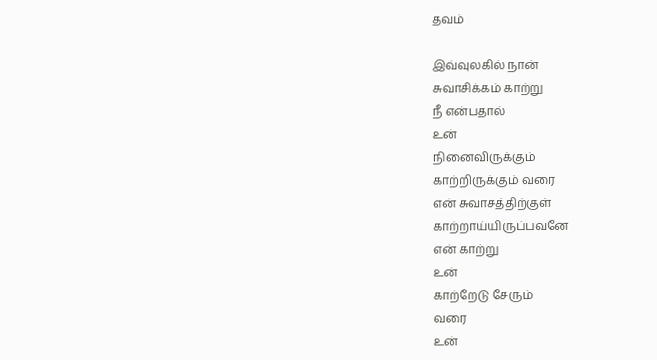தவம்

இவ்வுலகில் நான்
சுவாசிக்கம் காற்று
நீ என்பதால்
உன்
நினைவிருக்கும்
காற்றிருக்கும் வரை
என் சுவாசத்திற்குள்
காற்றாய்யிருப்பவனே
என் காற்று
உன்
காற்றேடு சேரும்
வரை
உன்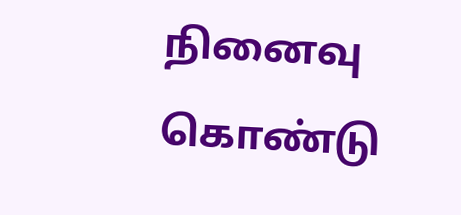நினைவு கொண்டு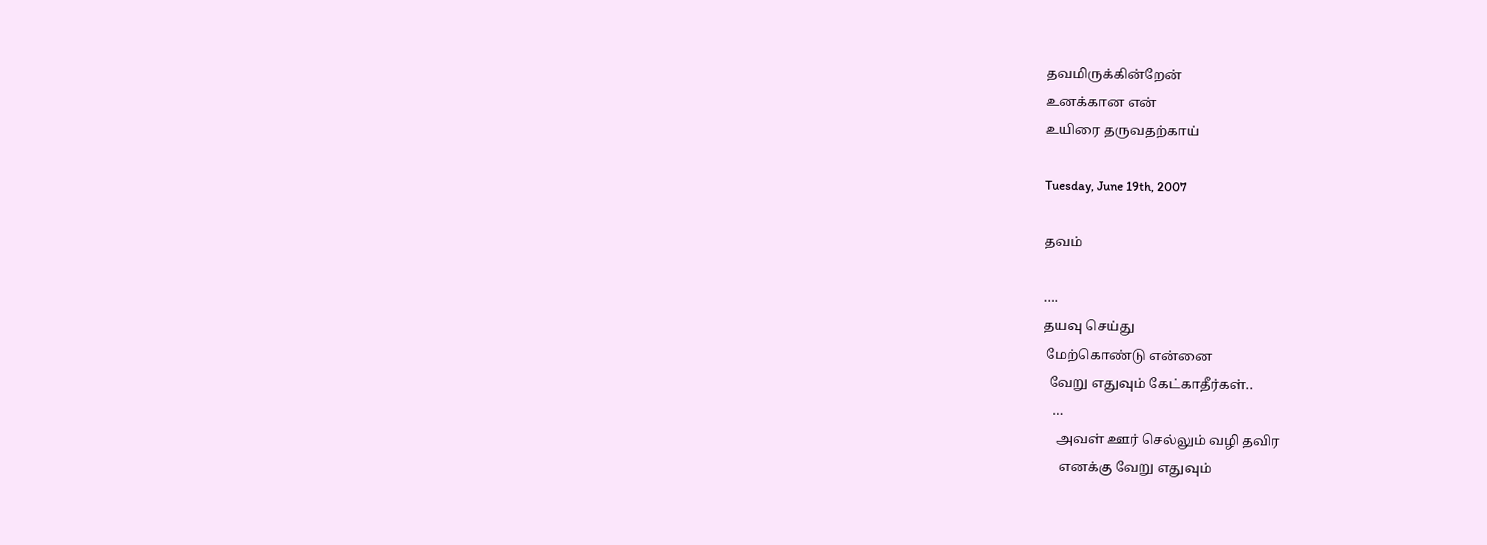தவமிருக்கின்றேன்
உனக்கான என்
உயிரை தருவதற்காய்

Tuesday, June 19th, 2007

தவம்

….
தயவு செய்து
 மேற்கொண்டு என்னை
  வேறு எதுவும் கேட்காதீர்கள்..
   …
    அவள் ஊர் செல்லும் வழி தவிர
     எனக்கு வேறு எதுவும்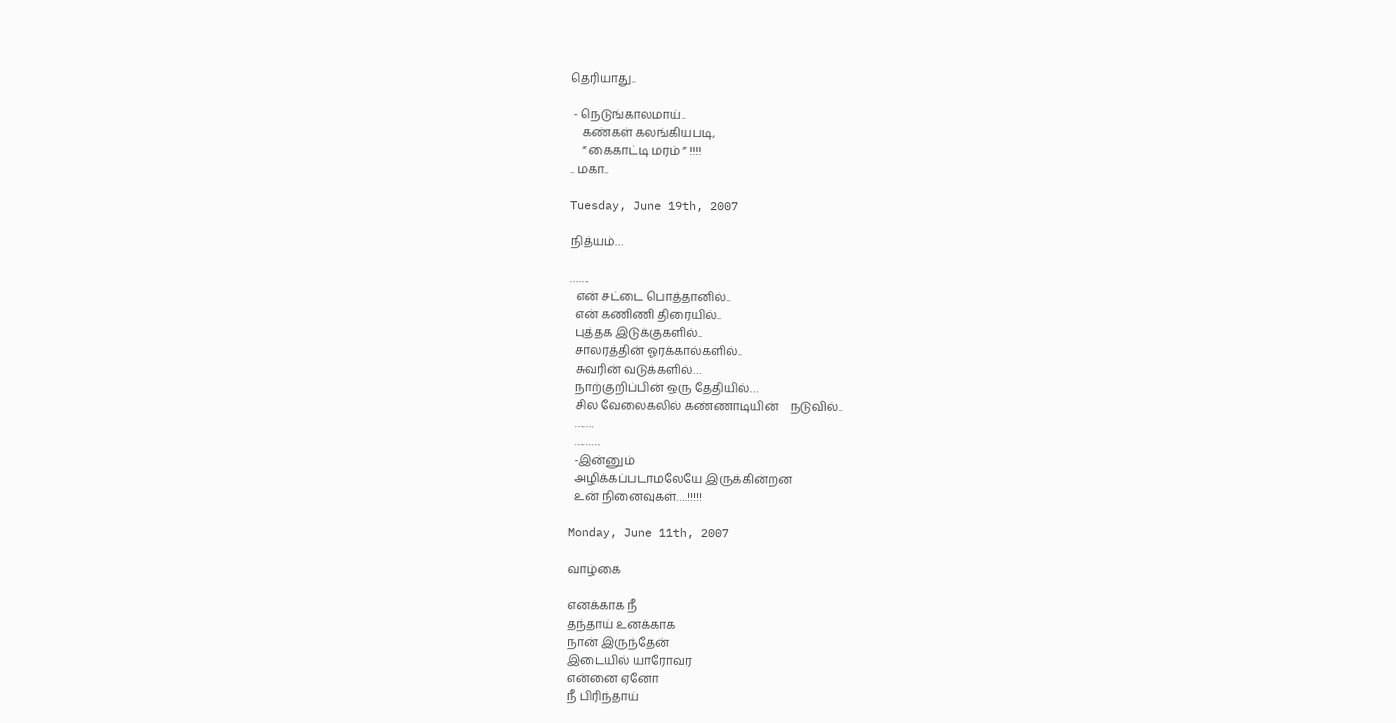தெரியாது..

 - நெடுங்காலமாய்..
    கண்கள் கலங்கியபடி,
    ” கைகாட்டி மரம் ” !!!!
.. மகா..

Tuesday, June 19th, 2007

நித்யம்…

…….
  என் சட்டை பொத்தானில்..
  என் கணிணி திரையில்..
  புத்தக இடுக்குகளில்..
  சாலரத்தின் ஓரக்கால்களில்..
  சுவரின் வடுக்களில்…
  நாற்குறிப்பின் ஒரு தேதியில்…
  சில வேலைகலில் கண்ணாடியின்    நடுவில்..
  …….
  ………
  -இன்னும்
  அழிக்கப்படாமலேயே இருக்கின்றன
  உன் நினைவுகள்….!!!!!

Monday, June 11th, 2007

வாழ்கை

எனக்காக நீ
தந்தாய் உனக்காக
நான் இருந்தேன்
இடையில் யாரோவர
என்னை ஏனோ
நீ பிரிந்தாய்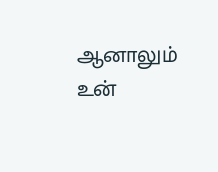ஆனாலும் உன்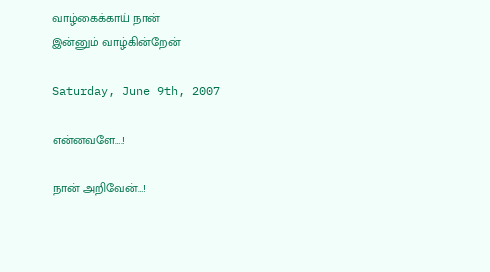வாழ்கைக்காய் நான்
இன்னும் வாழ்கின்றேன்

Saturday, June 9th, 2007

என்னவளே….!

நான் அறிவேன்…!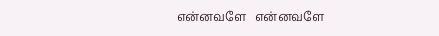என்னவளே   என்னவளே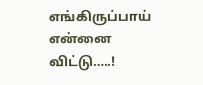எங்கிருப்பாய் என்னை விட்டு…..!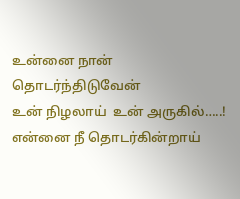உன்னை நான் தொடர்ந்திடுவேன்
உன் நிழலாய்  உன் அருகில்…..!
என்னை நீ தொடர்கின்றாய்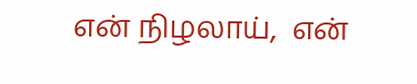என் நிழலாய்,  என்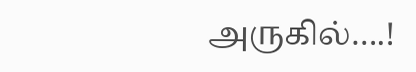அருகில்….!